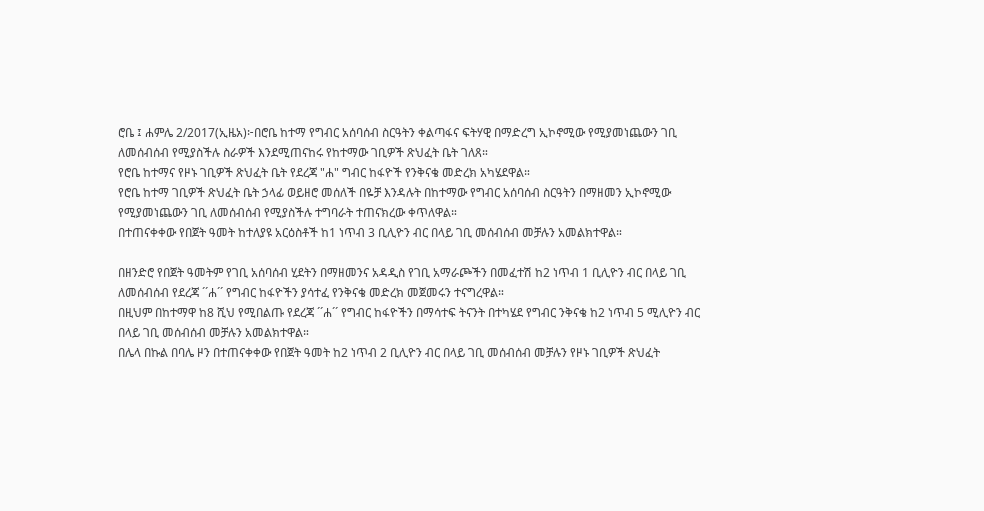ሮቤ ፤ ሐምሌ 2/2017(ኢዜአ)፦በሮቤ ከተማ የግብር አሰባሰብ ስርዓትን ቀልጣፋና ፍትሃዊ በማድረግ ኢኮኖሚው የሚያመነጨውን ገቢ ለመሰብሰብ የሚያስችሉ ስራዎች እንደሚጠናከሩ የከተማው ገቢዎች ጽህፈት ቤት ገለጸ።
የሮቤ ከተማና የዞኑ ገቢዎች ጽህፈት ቤት የደረጃ "ሐ" ግብር ከፋዮች የንቅናቄ መድረክ አካሄደዋል።
የሮቤ ከተማ ገቢዎች ጽህፈት ቤት ኃላፊ ወይዘሮ መሰለች በዬቻ እንዳሉት በከተማው የግብር አሰባሰብ ስርዓትን በማዘመን ኢኮኖሚው የሚያመነጨውን ገቢ ለመሰብሰብ የሚያስችሉ ተግባራት ተጠናክረው ቀጥለዋል።
በተጠናቀቀው የበጀት ዓመት ከተለያዩ አርዕስቶች ከ1 ነጥብ 3 ቢሊዮን ብር በላይ ገቢ መሰብሰብ መቻሉን አመልክተዋል።

በዘንድሮ የበጀት ዓመትም የገቢ አሰባሰብ ሂደትን በማዘመንና አዳዲስ የገቢ አማራጮችን በመፈተሽ ከ2 ነጥብ 1 ቢሊዮን ብር በላይ ገቢ ለመሰብሰብ የደረጃ ´´ሐ´´ የግብር ከፋዮችን ያሳተፈ የንቅናቄ መድረክ መጀመሩን ተናግረዋል።
በዚህም በከተማዋ ከ8 ሺህ የሚበልጡ የደረጃ ´´ሐ´´ የግብር ከፋዮችን በማሳተፍ ትናንት በተካሄደ የግብር ንቅናቄ ከ2 ነጥብ 5 ሚሊዮን ብር በላይ ገቢ መሰብሰብ መቻሉን አመልክተዋል።
በሌላ በኩል በባሌ ዞን በተጠናቀቀው የበጀት ዓመት ከ2 ነጥብ 2 ቢሊዮን ብር በላይ ገቢ መሰብሰብ መቻሉን የዞኑ ገቢዎች ጽህፈት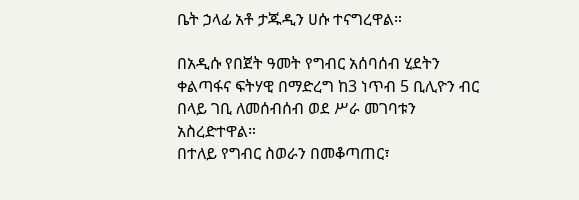ቤት ኃላፊ አቶ ታጁዲን ሀሱ ተናግረዋል።

በአዲሱ የበጀት ዓመት የግብር አሰባሰብ ሂደትን ቀልጣፋና ፍትሃዊ በማድረግ ከ3 ነጥብ 5 ቢሊዮን ብር በላይ ገቢ ለመሰብሰብ ወደ ሥራ መገባቱን አስረድተዋል።
በተለይ የግብር ስወራን በመቆጣጠር፣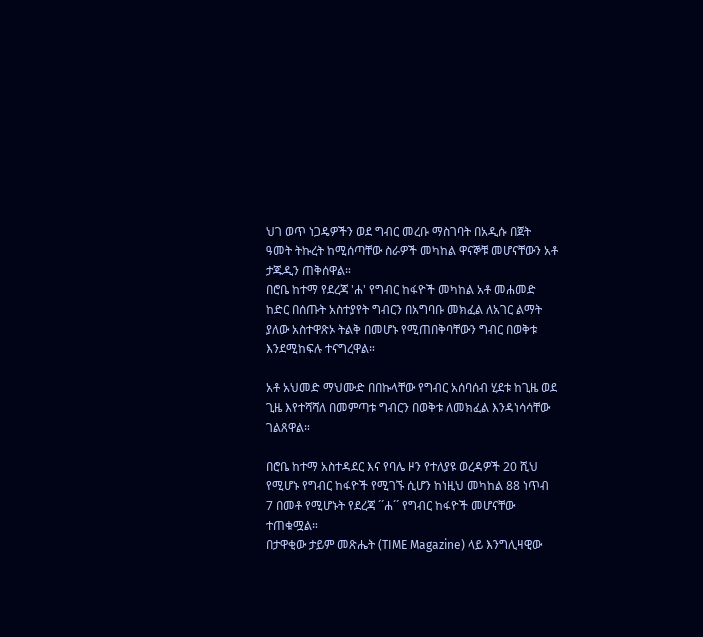ህገ ወጥ ነጋዴዎችን ወደ ግብር መረቡ ማስገባት በአዲሱ በጀት ዓመት ትኩረት ከሚሰጣቸው ስራዎች መካከል ዋናኞቹ መሆናቸውን አቶ ታጁዲን ጠቅሰዋል።
በሮቤ ከተማ የደረጃ 'ሐ' የግብር ከፋዮች መካከል አቶ መሐመድ ከድር በሰጡት አስተያየት ግብርን በአግባቡ መክፈል ለአገር ልማት ያለው አስተዋጽኦ ትልቅ በመሆኑ የሚጠበቅባቸውን ግብር በወቅቱ እንደሚከፍሉ ተናግረዋል።

አቶ አህመድ ማህሙድ በበኩላቸው የግብር አሰባሰብ ሂደቱ ከጊዜ ወደ ጊዜ እየተሻሻለ በመምጣቱ ግብርን በወቅቱ ለመክፈል እንዳነሳሳቸው ገልጸዋል።

በሮቤ ከተማ አስተዳደር እና የባሌ ዞን የተለያዩ ወረዳዎች 20 ሺህ የሚሆኑ የግብር ከፋዮች የሚገኙ ሲሆን ከነዚህ መካከል 88 ነጥብ 7 በመቶ የሚሆኑት የደረጃ ´´ሐ´´ የግብር ከፋዮች መሆናቸው ተጠቁሟል።
በታዋቂው ታይም መጽሔት (TIME Magazine) ላይ እንግሊዛዊው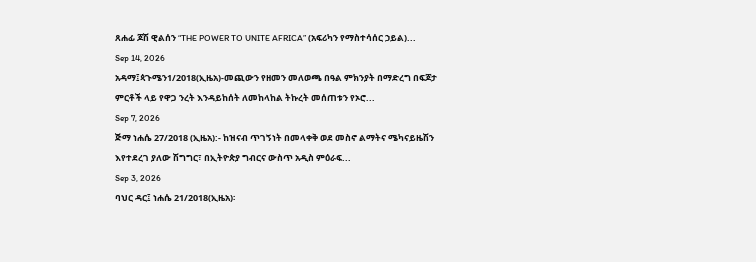ጸሐፊ ጆሽ ዊልሰን “THE POWER TO UNITE AFRICA” (አፍሪካን የማስተሳሰር ኃይል)...
Sep 14, 2026
አዳማ፤ጳጉሜን1/2018(ኢዜአ)-መጪውን የዘመን መለወጫ በዓል ምክንያት በማድረግ በፍጆታ ምርቶች ላይ የዋጋ ንረት እንዳይከሰት ለመከላከል ትኩረት መሰጠቱን የኦሮ...
Sep 7, 2026
ጅማ ነሐሴ 27/2018 (ኢዜአ):- ከዝናብ ጥገኝነት በመላቀቅ ወደ መስኖ ልማትና ሜካናይዜሽን እየተደረገ ያለው ሽግግር፣ በኢትዮጵያ ግብርና ውስጥ አዲስ ምዕራፍ...
Sep 3, 2026
ባህር ዳር፤ ነሐሴ 21/2018(ኢዜአ)፡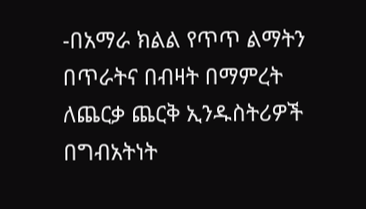-በአማራ ክልል የጥጥ ልማትን በጥራትና በብዛት በማምረት ለጨርቃ ጨርቅ ኢንዱስትሪዎች በግብአትነት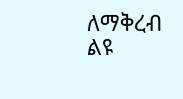ለማቅረብ ልዩ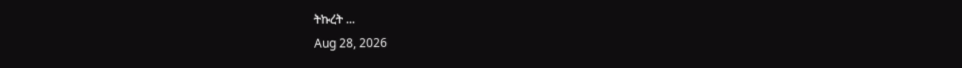ትኩረት ...
Aug 28, 2026